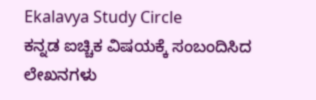Ekalavya Study Circle
ಕನ್ನಡ ಐಚ್ಚಿಕ ವಿಷಯಕ್ಕೆ ಸಂಬಂದಿಸಿದ ಲೇಖನಗಳು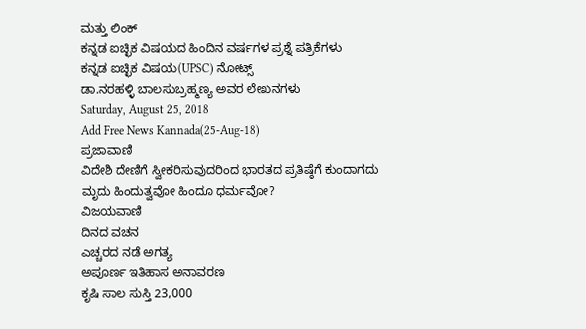ಮತ್ತು ಲಿಂಕ್
ಕನ್ನಡ ಐಚ್ಛಿಕ ವಿಷಯದ ಹಿಂದಿನ ವರ್ಷಗಳ ಪ್ರಶ್ನೆ ಪತ್ರಿಕೆಗಳು
ಕನ್ನಡ ಐಚ್ಛಿಕ ವಿಷಯ(UPSC) ನೋಟ್ಸ್
ಡಾ.ನರಹಳ್ಳಿ ಬಾಲಸುಬ್ರಹ್ಮಣ್ಯ ಅವರ ಲೇಖನಗಳು
Saturday, August 25, 2018
Add Free News Kannada(25-Aug-18)
ಪ್ರಜಾವಾಣಿ
ವಿದೇಶಿ ದೇಣಿಗೆ ಸ್ವೀಕರಿಸುವುದರಿಂದ ಭಾರತದ ಪ್ರತಿಷ್ಠೆಗೆ ಕುಂದಾಗದು
ಮೃದು ಹಿಂದುತ್ವವೋ ಹಿಂದೂ ಧರ್ಮವೋ?
ವಿಜಯವಾಣಿ
ದಿನದ ವಚನ
ಎಚ್ಚರದ ನಡೆ ಅಗತ್ಯ
ಅಪೂರ್ಣ ಇತಿಹಾಸ ಅನಾವರಣ
ಕೃಷಿ ಸಾಲ ಸುಸ್ತಿ 23,000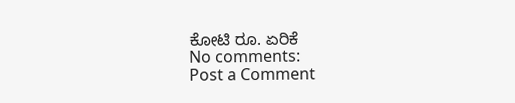ಕೋಟಿ ರೂ. ಏರಿಕೆ
No comments:
Post a Comment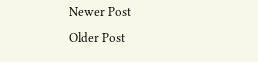Newer Post
Older Post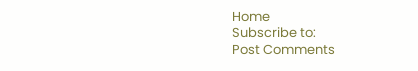Home
Subscribe to:
Post Comments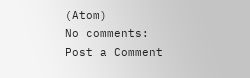(Atom)
No comments:
Post a Comment